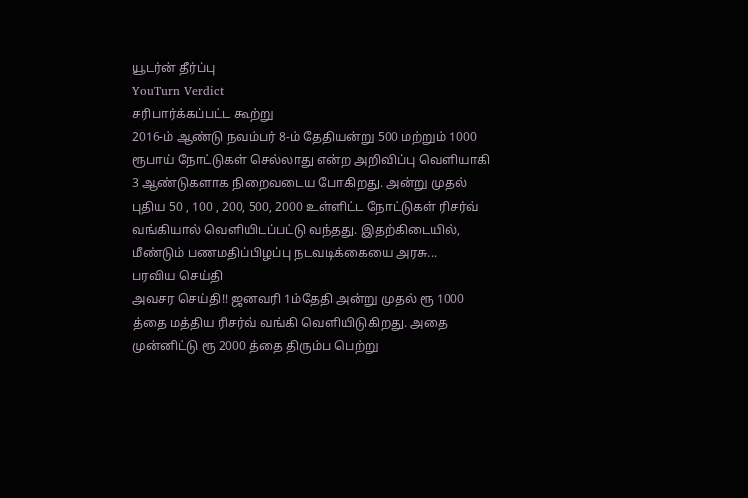யூடர்ன் தீர்ப்பு
YouTurn Verdict
சரிபார்க்கப்பட்ட கூற்று
2016-ம் ஆண்டு நவம்பர் 8-ம் தேதியன்று 500 மற்றும் 1000 ரூபாய் நோட்டுகள் செல்லாது என்ற அறிவிப்பு வெளியாகி 3 ஆண்டுகளாக நிறைவடைய போகிறது. அன்று முதல் புதிய 50 , 100 , 200, 500, 2000 உள்ளிட்ட நோட்டுகள் ரிசர்வ் வங்கியால் வெளியிடப்பட்டு வந்தது. இதற்கிடையில், மீண்டும் பணமதிப்பிழப்பு நடவடிக்கையை அரசு...
பரவிய செய்தி
அவசர செய்தி!! ஜனவரி 1ம்தேதி அன்று முதல் ரூ 1000 த்தை மத்திய ரிசர்வ் வங்கி வெளியிடுகிறது. அதை முன்னிட்டு ரூ 2000 த்தை திரும்ப பெற்று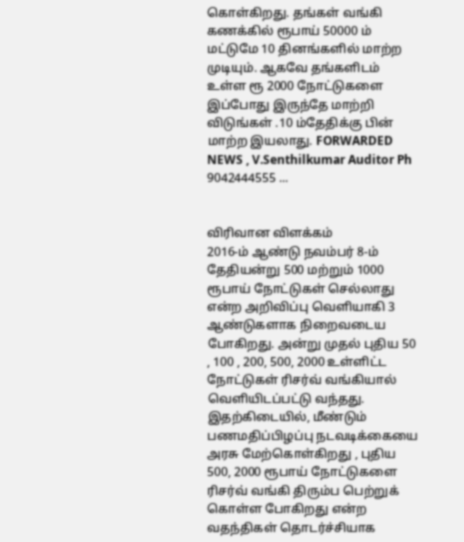கொள்கிறது. தங்கள் வங்கி கணக்கில் ரூபாய் 50000 ம் மட்டுமே 10 தினங்களில் மாற்ற முடியும். ஆகவே தங்களிடம் உள்ள ரூ 2000 நோட்டுகளை இப்போது இருந்தே மாற்றி விடுங்கள் .10 ம்தேதிக்கு பின் மாற்ற இயலாது. FORWARDED NEWS , V.Senthilkumar Auditor Ph 9042444555 ...


விரிவான விளக்கம்
2016-ம் ஆண்டு நவம்பர் 8-ம் தேதியன்று 500 மற்றும் 1000 ரூபாய் நோட்டுகள் செல்லாது என்ற அறிவிப்பு வெளியாகி 3 ஆண்டுகளாக நிறைவடைய போகிறது. அன்று முதல் புதிய 50 , 100 , 200, 500, 2000 உள்ளிட்ட நோட்டுகள் ரிசர்வ் வங்கியால் வெளியிடப்பட்டு வந்தது.
இதற்கிடையில், மீண்டும் பணமதிப்பிழப்பு நடவடிக்கையை அரசு மேற்கொள்கிறது , புதிய 500, 2000 ரூபாய் நோட்டுகளை ரிசர்வ் வங்கி திரும்ப பெற்றுக் கொள்ள போகிறது என்ற வதந்திகள் தொடர்ச்சியாக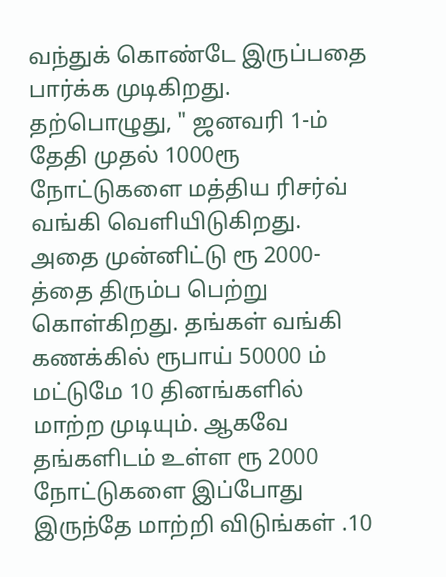வந்துக் கொண்டே இருப்பதை பார்க்க முடிகிறது.
தற்பொழுது, " ஜனவரி 1-ம் தேதி முதல் 1000ரூ நோட்டுகளை மத்திய ரிசர்வ் வங்கி வெளியிடுகிறது. அதை முன்னிட்டு ரூ 2000-த்தை திரும்ப பெற்று கொள்கிறது. தங்கள் வங்கி கணக்கில் ரூபாய் 50000 ம் மட்டுமே 10 தினங்களில் மாற்ற முடியும். ஆகவே தங்களிடம் உள்ள ரூ 2000 நோட்டுகளை இப்போது இருந்தே மாற்றி விடுங்கள் .10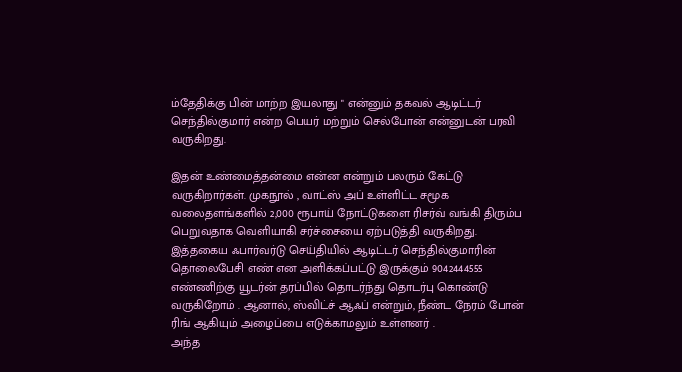ம்தேதிக்கு பின் மாற்ற இயலாது " என்னும் தகவல் ஆடிட்டர் செந்தில்குமார் என்ற பெயர் மற்றும் செல்போன் என்னுடன் பரவி வருகிறது.

இதன் உண்மைத்தன்மை என்ன என்றும் பலரும் கேட்டு வருகிறார்கள். முகநூல் , வாட்ஸ் அப் உள்ளிட்ட சமூக வலைதளங்களில் 2,000 ரூபாய் நோட்டுகளை ரிசர்வ் வங்கி திரும்ப பெறுவதாக வெளியாகி சர்ச்சையை ஏற்படுத்தி வருகிறது.
இத்தகைய ஃபார்வர்டு செய்தியில் ஆடிட்டர் செந்தில்குமாரின் தொலைபேசி எண் என அளிக்கப்பட்டு இருக்கும் 9042444555 எண்ணிற்கு யூடர்ன் தரப்பில் தொடர்ந்து தொடர்பு கொண்டு வருகிறோம் . ஆனால், ஸ்விட்ச் ஆஃப் என்றும், நீண்ட நேரம் போன் ரிங் ஆகியும் அழைப்பை எடுக்காமலும் உள்ளனர் .
அந்த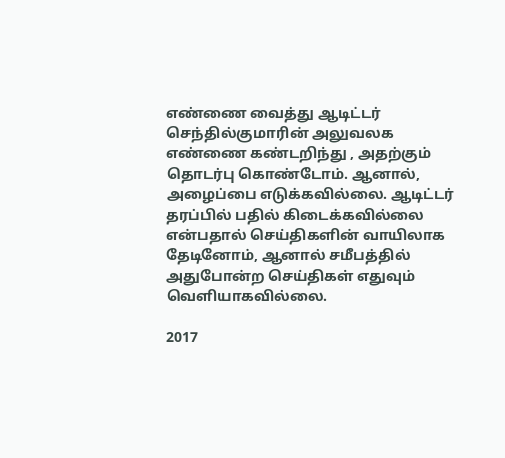எண்ணை வைத்து ஆடிட்டர் செந்தில்குமாரின் அலுவலக எண்ணை கண்டறிந்து , அதற்கும் தொடர்பு கொண்டோம். ஆனால், அழைப்பை எடுக்கவில்லை. ஆடிட்டர் தரப்பில் பதில் கிடைக்கவில்லை என்பதால் செய்திகளின் வாயிலாக தேடினோம், ஆனால் சமீபத்தில் அதுபோன்ற செய்திகள் எதுவும் வெளியாகவில்லை.

2017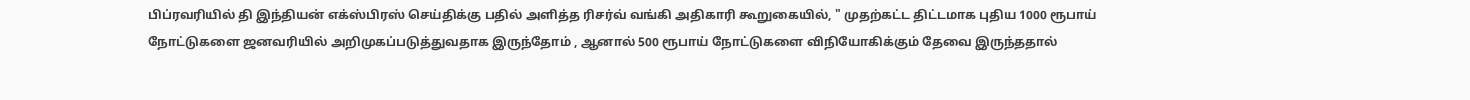பிப்ரவரியில் தி இந்தியன் எக்ஸ்பிரஸ் செய்திக்கு பதில் அளித்த ரிசர்வ் வங்கி அதிகாரி கூறுகையில், " முதற்கட்ட திட்டமாக புதிய 1000 ரூபாய் நோட்டுகளை ஜனவரியில் அறிமுகப்படுத்துவதாக இருந்தோம் , ஆனால் 500 ரூபாய் நோட்டுகளை விநியோகிக்கும் தேவை இருந்ததால்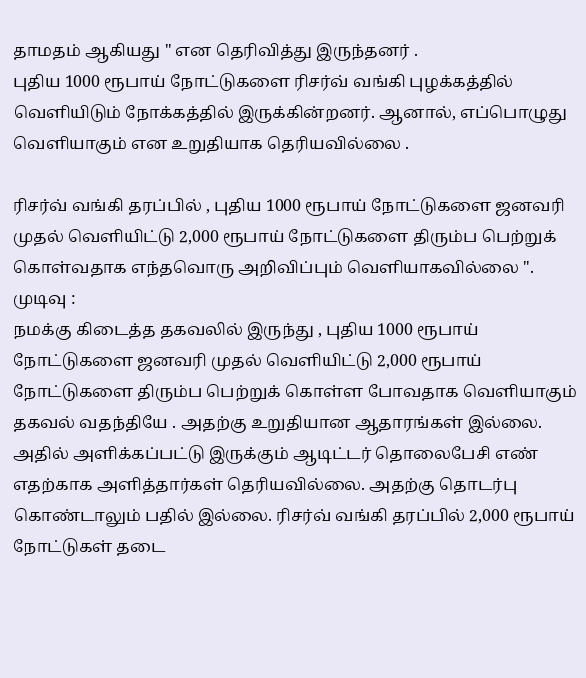தாமதம் ஆகியது " என தெரிவித்து இருந்தனர் .
புதிய 1000 ரூபாய் நோட்டுகளை ரிசர்வ் வங்கி புழக்கத்தில் வெளியிடும் நோக்கத்தில் இருக்கின்றனர். ஆனால், எப்பொழுது வெளியாகும் என உறுதியாக தெரியவில்லை .

ரிசர்வ் வங்கி தரப்பில் , புதிய 1000 ரூபாய் நோட்டுகளை ஜனவரி முதல் வெளியிட்டு 2,000 ரூபாய் நோட்டுகளை திரும்ப பெற்றுக் கொள்வதாக எந்தவொரு அறிவிப்பும் வெளியாகவில்லை ".
முடிவு :
நமக்கு கிடைத்த தகவலில் இருந்து , புதிய 1000 ரூபாய் நோட்டுகளை ஜனவரி முதல் வெளியிட்டு 2,000 ரூபாய் நோட்டுகளை திரும்ப பெற்றுக் கொள்ள போவதாக வெளியாகும் தகவல் வதந்தியே . அதற்கு உறுதியான ஆதாரங்கள் இல்லை.
அதில் அளிக்கப்பட்டு இருக்கும் ஆடிட்டர் தொலைபேசி எண் எதற்காக அளித்தார்கள் தெரியவில்லை. அதற்கு தொடர்பு கொண்டாலும் பதில் இல்லை. ரிசர்வ் வங்கி தரப்பில் 2,000 ரூபாய் நோட்டுகள் தடை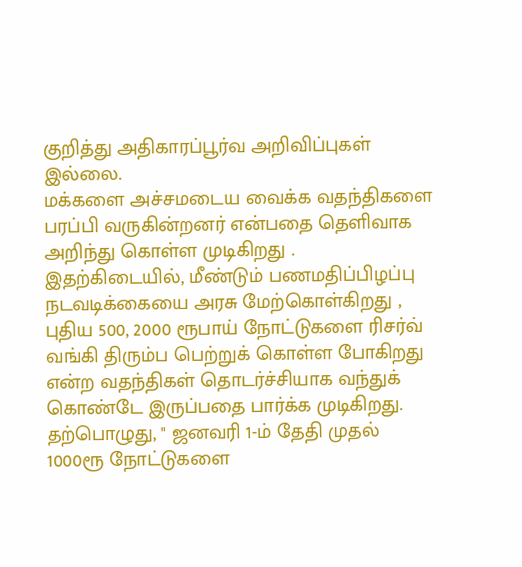குறித்து அதிகாரப்பூர்வ அறிவிப்புகள் இல்லை.
மக்களை அச்சமடைய வைக்க வதந்திகளை பரப்பி வருகின்றனர் என்பதை தெளிவாக அறிந்து கொள்ள முடிகிறது .
இதற்கிடையில், மீண்டும் பணமதிப்பிழப்பு நடவடிக்கையை அரசு மேற்கொள்கிறது , புதிய 500, 2000 ரூபாய் நோட்டுகளை ரிசர்வ் வங்கி திரும்ப பெற்றுக் கொள்ள போகிறது என்ற வதந்திகள் தொடர்ச்சியாக வந்துக் கொண்டே இருப்பதை பார்க்க முடிகிறது.
தற்பொழுது, " ஜனவரி 1-ம் தேதி முதல் 1000ரூ நோட்டுகளை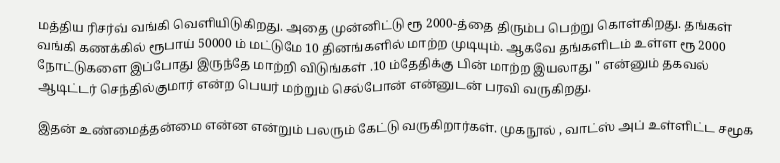மத்திய ரிசர்வ் வங்கி வெளியிடுகிறது. அதை முன்னிட்டு ரூ 2000-த்தை திரும்ப பெற்று கொள்கிறது. தங்கள் வங்கி கணக்கில் ரூபாய் 50000 ம் மட்டுமே 10 தினங்களில் மாற்ற முடியும். ஆகவே தங்களிடம் உள்ள ரூ 2000 நோட்டுகளை இப்போது இருந்தே மாற்றி விடுங்கள் .10 ம்தேதிக்கு பின் மாற்ற இயலாது " என்னும் தகவல் ஆடிட்டர் செந்தில்குமார் என்ற பெயர் மற்றும் செல்போன் என்னுடன் பரவி வருகிறது.

இதன் உண்மைத்தன்மை என்ன என்றும் பலரும் கேட்டு வருகிறார்கள். முகநூல் , வாட்ஸ் அப் உள்ளிட்ட சமூக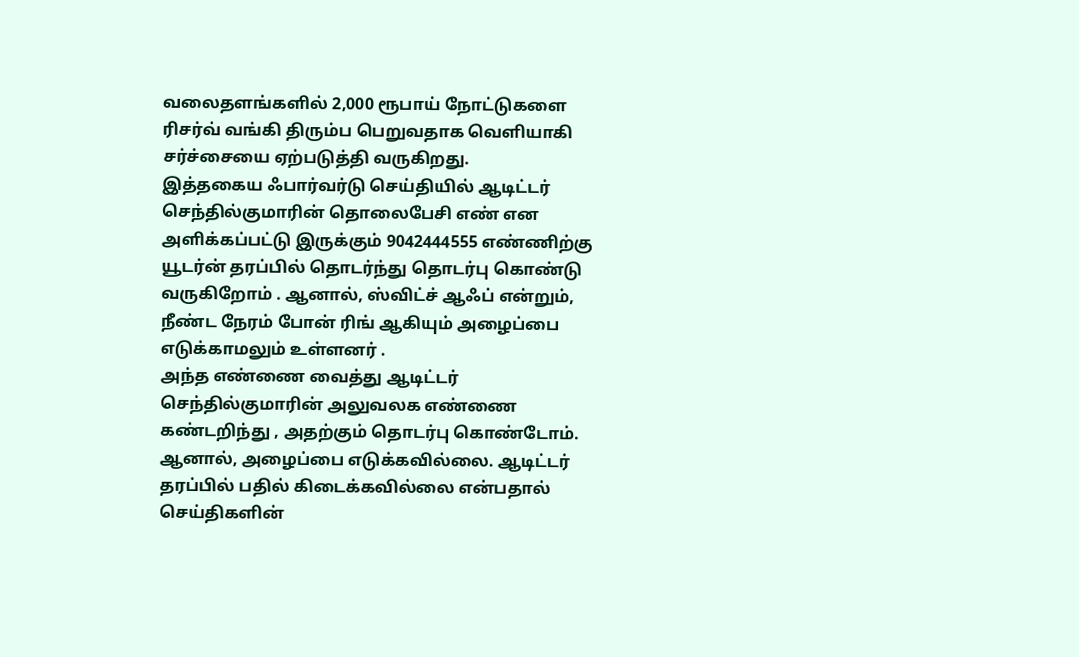வலைதளங்களில் 2,000 ரூபாய் நோட்டுகளை ரிசர்வ் வங்கி திரும்ப பெறுவதாக வெளியாகி சர்ச்சையை ஏற்படுத்தி வருகிறது.
இத்தகைய ஃபார்வர்டு செய்தியில் ஆடிட்டர் செந்தில்குமாரின் தொலைபேசி எண் என அளிக்கப்பட்டு இருக்கும் 9042444555 எண்ணிற்கு யூடர்ன் தரப்பில் தொடர்ந்து தொடர்பு கொண்டு வருகிறோம் . ஆனால், ஸ்விட்ச் ஆஃப் என்றும், நீண்ட நேரம் போன் ரிங் ஆகியும் அழைப்பை எடுக்காமலும் உள்ளனர் .
அந்த எண்ணை வைத்து ஆடிட்டர் செந்தில்குமாரின் அலுவலக எண்ணை கண்டறிந்து , அதற்கும் தொடர்பு கொண்டோம். ஆனால், அழைப்பை எடுக்கவில்லை. ஆடிட்டர் தரப்பில் பதில் கிடைக்கவில்லை என்பதால் செய்திகளின்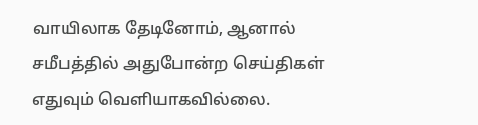வாயிலாக தேடினோம், ஆனால் சமீபத்தில் அதுபோன்ற செய்திகள் எதுவும் வெளியாகவில்லை.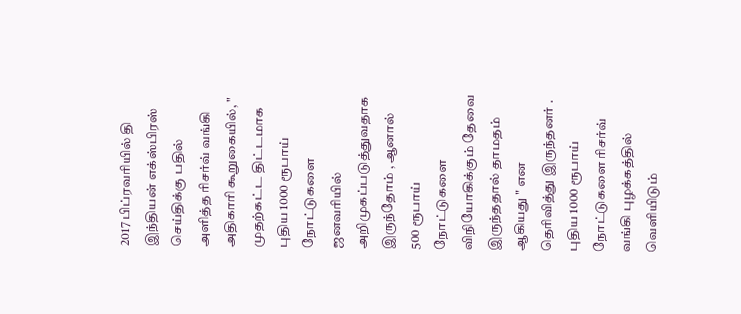2017 பிப்ரவரியில் தி இந்தியன் எக்ஸ்பிரஸ் செய்திக்கு பதில் அளித்த ரிசர்வ் வங்கி அதிகாரி கூறுகையில், " முதற்கட்ட திட்டமாக புதிய 1000 ரூபாய் நோட்டுகளை ஜனவரியில் அறிமுகப்படுத்துவதாக இருந்தோம் , ஆனால் 500 ரூபாய் நோட்டுகளை விநியோகிக்கும் தேவை இருந்ததால் தாமதம் ஆகியது " என தெரிவித்து இருந்தனர் .
புதிய 1000 ரூபாய் நோட்டுகளை ரிசர்வ் வங்கி புழக்கத்தில் வெளியிடும்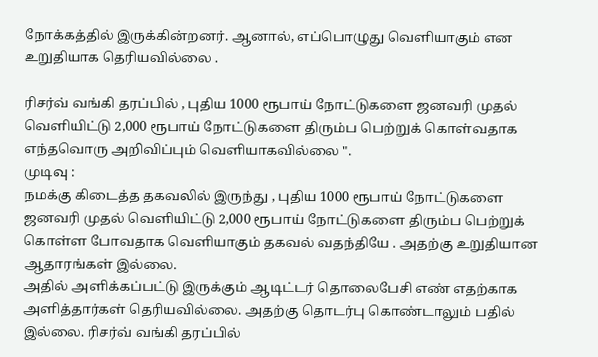நோக்கத்தில் இருக்கின்றனர். ஆனால், எப்பொழுது வெளியாகும் என உறுதியாக தெரியவில்லை .

ரிசர்வ் வங்கி தரப்பில் , புதிய 1000 ரூபாய் நோட்டுகளை ஜனவரி முதல் வெளியிட்டு 2,000 ரூபாய் நோட்டுகளை திரும்ப பெற்றுக் கொள்வதாக எந்தவொரு அறிவிப்பும் வெளியாகவில்லை ".
முடிவு :
நமக்கு கிடைத்த தகவலில் இருந்து , புதிய 1000 ரூபாய் நோட்டுகளை ஜனவரி முதல் வெளியிட்டு 2,000 ரூபாய் நோட்டுகளை திரும்ப பெற்றுக் கொள்ள போவதாக வெளியாகும் தகவல் வதந்தியே . அதற்கு உறுதியான ஆதாரங்கள் இல்லை.
அதில் அளிக்கப்பட்டு இருக்கும் ஆடிட்டர் தொலைபேசி எண் எதற்காக அளித்தார்கள் தெரியவில்லை. அதற்கு தொடர்பு கொண்டாலும் பதில் இல்லை. ரிசர்வ் வங்கி தரப்பில்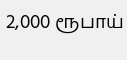2,000 ரூபாய்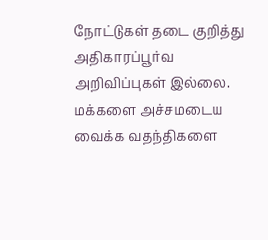நோட்டுகள் தடை குறித்து அதிகாரப்பூர்வ அறிவிப்புகள் இல்லை.
மக்களை அச்சமடைய வைக்க வதந்திகளை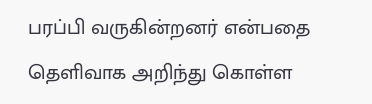பரப்பி வருகின்றனர் என்பதை தெளிவாக அறிந்து கொள்ள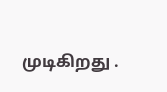முடிகிறது .